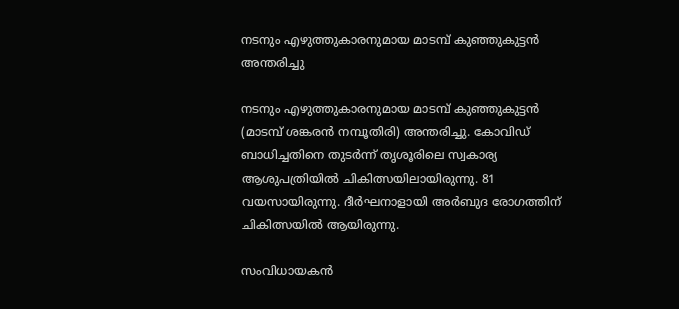നടനും എഴുത്തുകാരനുമായ മാടമ്പ് കുഞ്ഞുകുട്ടന്‍ അന്തരിച്ചു

നടനും എഴുത്തുകാരനുമായ മാടമ്പ് കുഞ്ഞുകുട്ടന്‍ (മാടമ്പ് ശങ്കരന്‍ നമ്പൂതിരി) അന്തരിച്ചു. കോവിഡ് ബാധിച്ചതിനെ തുടര്‍ന്ന് തൃശൂരിലെ സ്വകാര്യ ആശുപത്രിയില്‍ ചികിത്സയിലായിരുന്നു. 81 വയസായിരുന്നു. ദീര്‍ഘനാളായി അര്‍ബുദ രോഗത്തിന് ചികിത്സയില്‍ ആയിരുന്നു.

സംവിധായകന്‍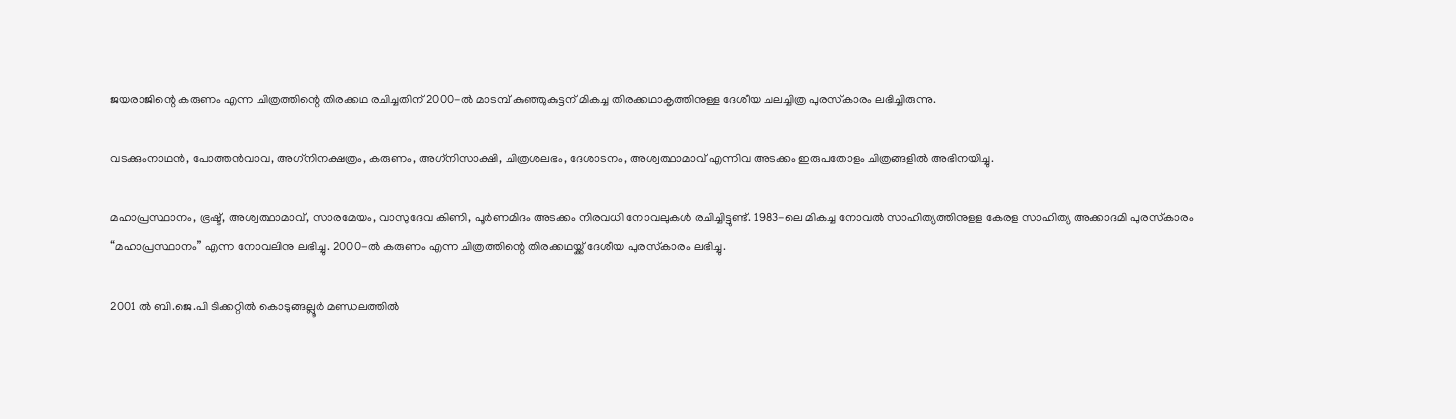ജയരാജിന്റെ കരുണം എന്ന ചിത്രത്തിന്റെ തിരക്കഥ രചിച്ചതിന് 2000-ല്‍ മാടമ്പ് കുഞ്ഞുകുട്ടന് മികച്ച തിരക്കഥാകൃത്തിനുള്ള ദേശീയ ചലച്ചിത്ര പുരസ്‌കാരം ലഭിച്ചിരുന്നു.

വടക്കുംനാഥന്‍, പോത്തന്‍വാവ, അഗ്‌നിനക്ഷത്രം, കരുണം, അഗ്‌നിസാക്ഷി, ചിത്രശലഭം, ദേശാടനം, അശ്വത്ഥാമാവ് എന്നിവ അടക്കം ഇരുപതോളം ചിത്രങ്ങളില്‍ അഭിനയിച്ചു.

മഹാപ്രസ്ഥാനം, ഭ്രഷ്ട്, അശ്വത്ഥാമാവ്, സാരമേയം, വാസുദേവ കിണി, പൂര്‍ണമിദം അടക്കം നിരവധി നോവലുകള്‍ രചിച്ചിട്ടുണ്ട്. 1983-ലെ മികച്ച നോവല്‍ സാഹിത്യത്തിനുളള കേരള സാഹിത്യ അക്കാദമി പുരസ്‌കാരം “മഹാപ്രസ്ഥാനം” എന്ന നോവലിനു ലഭിച്ചു. 2000-ല്‍ കരുണം എന്ന ചിത്രത്തിന്റെ തിരക്കഥയ്ക്ക് ദേശീയ പുരസ്‌കാരം ലഭിച്ചു.

2001 ൽ ബി.ജെ.പി ടിക്കറ്റിൽ കൊടുങ്ങല്ലൂർ മണ്ഡലത്തിൽ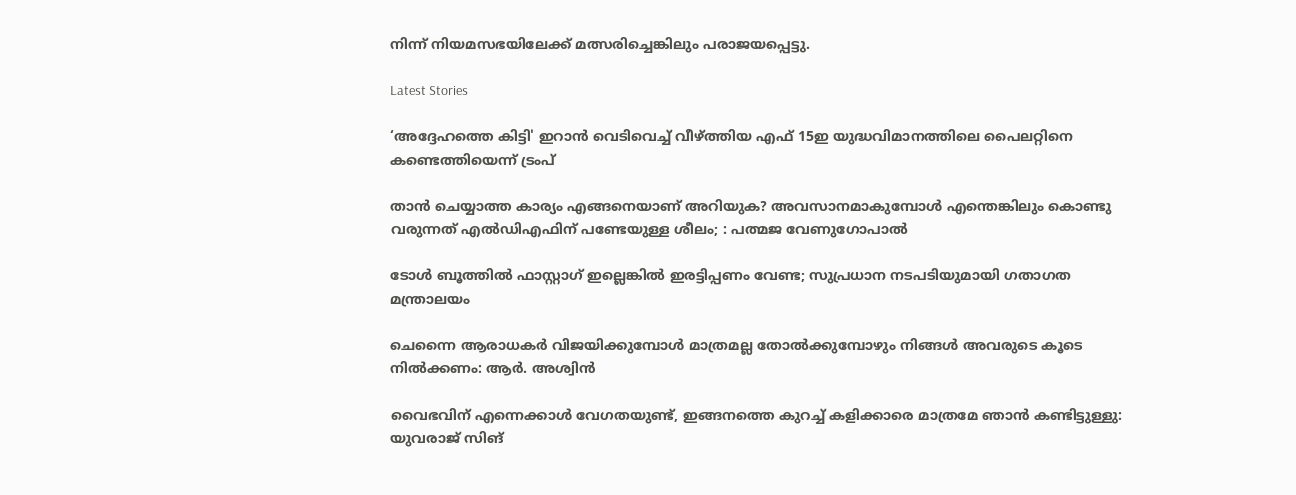നിന്ന് നിയമസഭയിലേക്ക് മത്സരിച്ചെങ്കിലും പരാജയപ്പെട്ടു.

Latest Stories

‘അദ്ദേഹത്തെ കിട്ടി' ഇറാൻ വെടിവെച്ച് വീഴ്ത്തിയ എഫ് 15ഇ യുദ്ധവിമാനത്തിലെ പൈലറ്റിനെ കണ്ടെത്തിയെന്ന് ട്രംപ്

താൻ ചെയ്യാത്ത കാര്യം എങ്ങനെയാണ് അറിയുക? അവസാനമാകുമ്പോൾ എന്തെങ്കിലും കൊണ്ടു വരുന്നത് എൽഡിഎഫിന് പണ്ടേയുള്ള ശീലം; : പത്മജ വേണുഗോപാൽ

ടോൾ ബൂത്തിൽ ഫാസ്റ്റാഗ് ഇല്ലെങ്കിൽ ഇരട്ടിപ്പണം വേണ്ട; സുപ്രധാന നടപടിയുമായി ഗതാഗത മന്ത്രാലയം

ചെന്നൈ ആരാധകർ വിജയിക്കുമ്പോൾ മാത്രമല്ല തോൽക്കുമ്പോഴും നിങ്ങൾ അവരുടെ കൂടെ നിൽക്കണം: ആർ. അശ്വിൻ

വൈഭവിന് എന്നെക്കാൾ വേഗതയുണ്ട്, ഇങ്ങനത്തെ കുറച്ച് കളിക്കാരെ മാത്രമേ ഞാൻ കണ്ടിട്ടുള്ളു: യുവരാജ് സിങ്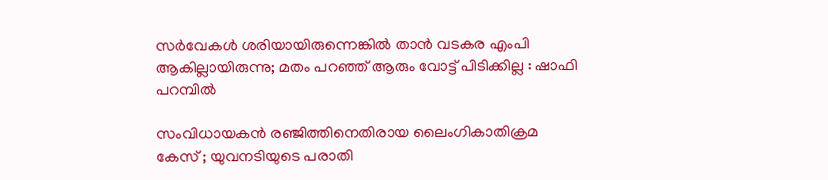സർവേകൾ ശരിയായിരുന്നെങ്കിൽ താൻ വടകര എംപി ആകില്ലായിരുന്നു; മതം പറഞ്ഞ് ആരും വോട്ട് പിടിക്കില്ല : ഷാഫി പറമ്പിൽ

സംവിധായകന്‍ രഞ്ജിത്തിനെതിരായ ലൈംഗികാതിക്രമ കേസ് ; യുവനടിയുടെ പരാതി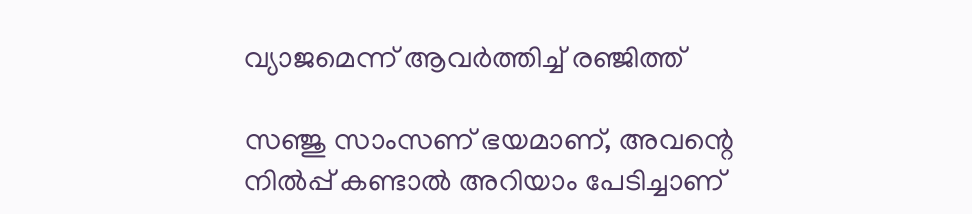വ്യാജമെന്ന് ആവർത്തിച്ച് രഞ്ജിത്ത്

സഞ്ജു സാംസണ് ഭയമാണ്, അവന്റെ നിൽപ്പ് കണ്ടാൽ അറിയാം പേടിച്ചാണ്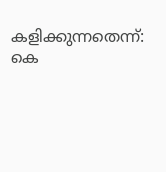കളിക്കുന്നതെന്ന്: കെ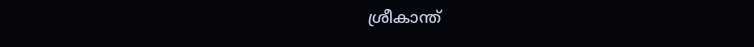ശ്രീകാന്ത്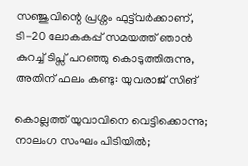സഞ്ജുവിന്റെ പ്രശ്നം ഫുട്ട്‌വര്‍ക്കാണ്, ടി-20 ലോകകപ്പ് സമയത്ത് ഞാൻ കുറച്ച് ടിപ്സ് പറഞ്ഞു കൊടുത്തിരുന്നു, അതിന് ഫലം കണ്ടു: യുവരാജ് സിങ്

കൊല്ലത്ത് യുവാവിനെ വെട്ടിക്കൊന്നു; നാലംഗ സംഘം പിടിയിൽ;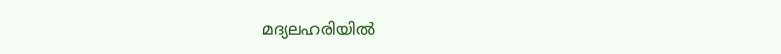മദ്യലഹരിയിൽ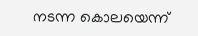നടന്ന കൊലയെന്ന്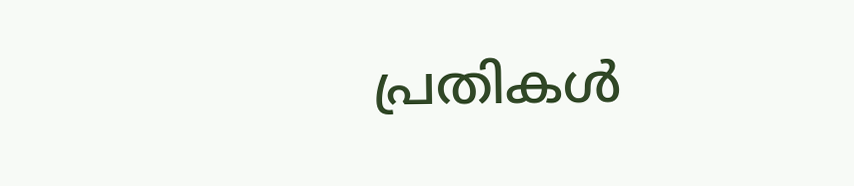പ്രതികൾ